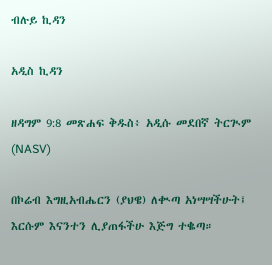ብሉይ ኪዳን

አዲስ ኪዳን

ዘዳግም 9:8 መጽሐፍ ቅዱስ፥ አዲሱ መደበኛ ትርጒም (NASV)

በኮሬብ እግዚአብሔርን (ያህዌ) ለቊጣ አነሣሣችሁት፤ እርሱም እናንተን ሊያጠፋችሁ እጅግ ተቈጣ።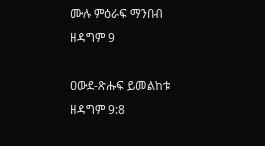ሙሉ ምዕራፍ ማንበብ ዘዳግም 9

ዐውደ-ጽሑፍ ይመልከቱ ዘዳግም 9:8